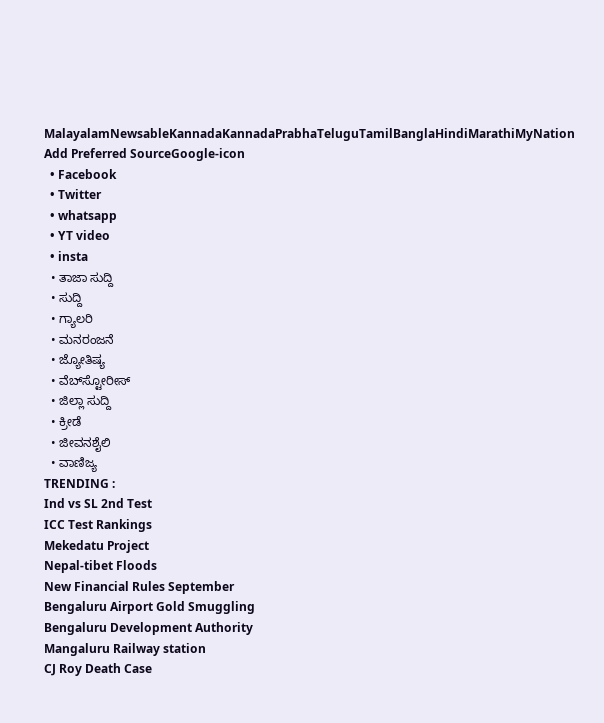MalayalamNewsableKannadaKannadaPrabhaTeluguTamilBanglaHindiMarathiMyNation
Add Preferred SourceGoogle-icon
  • Facebook
  • Twitter
  • whatsapp
  • YT video
  • insta
  • ತಾಜಾ ಸುದ್ದಿ
  • ಸುದ್ದಿ
  • ಗ್ಯಾಲರಿ
  • ಮನರಂಜನೆ
  • ಜ್ಯೋತಿಷ್ಯ
  • ವೆಬ್‌ಸ್ಟೋರೀಸ್
  • ಜಿಲ್ಲಾ ಸುದ್ದಿ
  • ಕ್ರೀಡೆ
  • ಜೀವನಶೈಲಿ
  • ವಾಣಿಜ್ಯ
TRENDING :
Ind vs SL 2nd Test
ICC Test Rankings
Mekedatu Project
Nepal-tibet Floods
New Financial Rules September
Bengaluru Airport Gold Smuggling
Bengaluru Development Authority
Mangaluru Railway station
CJ Roy Death Case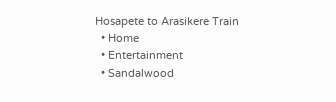Hosapete to Arasikere Train
  • Home
  • Entertainment
  • Sandalwood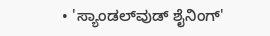• 'ಸ್ಯಾಂಡಲ್‌ವುಡ್ ಶೈನಿಂಗ್'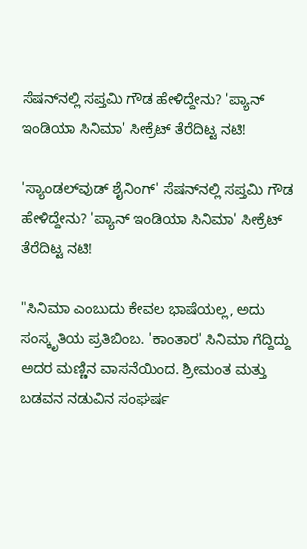ಸೆಷನ್‌ನಲ್ಲಿ ಸಪ್ತಮಿ ಗೌಡ ಹೇಳಿದ್ದೇನು? 'ಪ್ಯಾನ್ ಇಂಡಿಯಾ ಸಿನಿಮಾ' ಸೀಕ್ರೆಟ್ ತೆರೆದಿಟ್ಟ ನಟಿ!

'ಸ್ಯಾಂಡಲ್‌ವುಡ್ ಶೈನಿಂಗ್' ಸೆಷನ್‌ನಲ್ಲಿ ಸಪ್ತಮಿ ಗೌಡ ಹೇಳಿದ್ದೇನು? 'ಪ್ಯಾನ್ ಇಂಡಿಯಾ ಸಿನಿಮಾ' ಸೀಕ್ರೆಟ್ ತೆರೆದಿಟ್ಟ ನಟಿ!

"ಸಿನಿಮಾ ಎಂಬುದು ಕೇವಲ ಭಾಷೆಯಲ್ಲ, ಅದು ಸಂಸ್ಕೃತಿಯ ಪ್ರತಿಬಿಂಬ. 'ಕಾಂತಾರ' ಸಿನಿಮಾ ಗೆದ್ದಿದ್ದು ಅದರ ಮಣ್ಣಿನ ವಾಸನೆಯಿಂದ. ಶ್ರೀಮಂತ ಮತ್ತು ಬಡವನ ನಡುವಿನ ಸಂಘರ್ಷ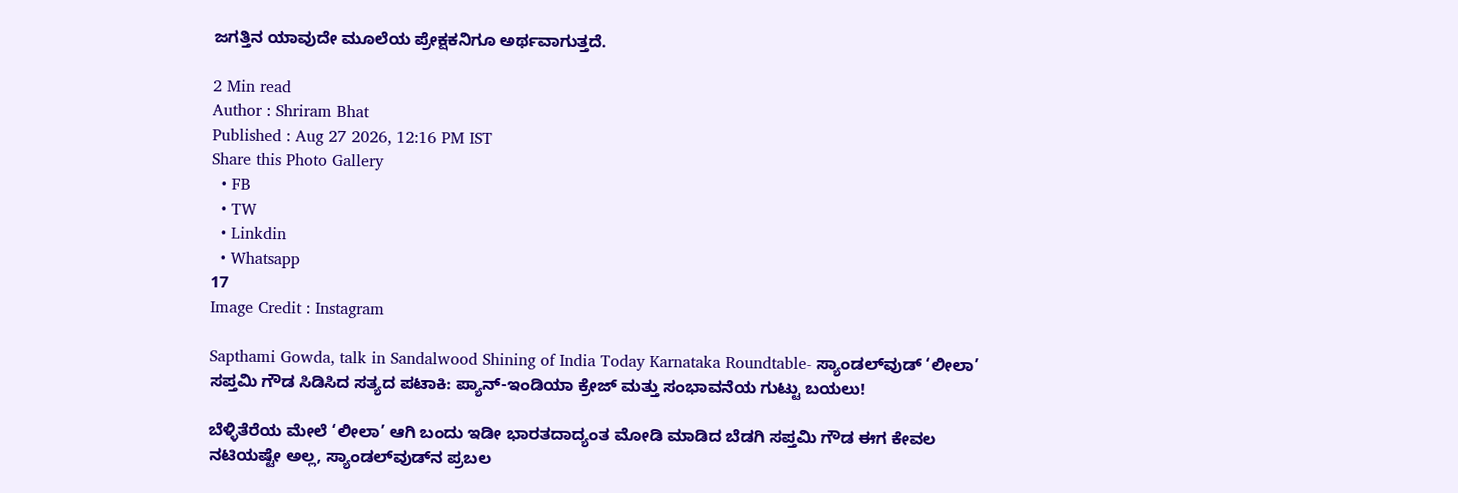ಜಗತ್ತಿನ ಯಾವುದೇ ಮೂಲೆಯ ಪ್ರೇಕ್ಷಕನಿಗೂ ಅರ್ಥವಾಗುತ್ತದೆ.

2 Min read
Author : Shriram Bhat
Published : Aug 27 2026, 12:16 PM IST
Share this Photo Gallery
  • FB
  • TW
  • Linkdin
  • Whatsapp
17
Image Credit : Instagram

Sapthami Gowda, talk in Sandalwood Shining of India Today Karnataka Roundtable- ಸ್ಯಾಂಡಲ್‌ವುಡ್ ‘ಲೀಲಾ’ ಸಪ್ತಮಿ ಗೌಡ ಸಿಡಿಸಿದ ಸತ್ಯದ ಪಟಾಕಿ: ಪ್ಯಾನ್-ಇಂಡಿಯಾ ಕ್ರೇಜ್ ಮತ್ತು ಸಂಭಾವನೆಯ ಗುಟ್ಟು ಬಯಲು!

ಬೆಳ್ಳಿತೆರೆಯ ಮೇಲೆ ‘ಲೀಲಾ’ ಆಗಿ ಬಂದು ಇಡೀ ಭಾರತದಾದ್ಯಂತ ಮೋಡಿ ಮಾಡಿದ ಬೆಡಗಿ ಸಪ್ತಮಿ ಗೌಡ ಈಗ ಕೇವಲ ನಟಿಯಷ್ಟೇ ಅಲ್ಲ, ಸ್ಯಾಂಡಲ್‌ವುಡ್‌ನ ಪ್ರಬಲ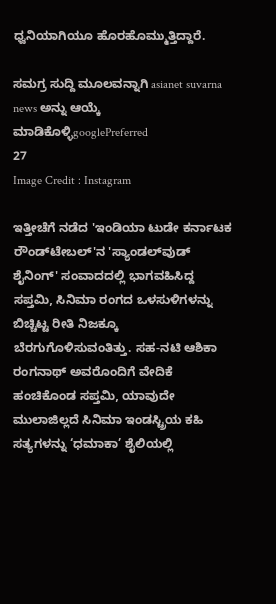ಧ್ವನಿಯಾಗಿಯೂ ಹೊರಹೊಮ್ಮುತ್ತಿದ್ದಾರೆ.

ಸಮಗ್ರ ಸುದ್ದಿ ಮೂಲವನ್ನಾಗಿ asianet suvarna news ಅನ್ನು ಆಯ್ಕೆ ಮಾಡಿಕೊಳ್ಳಿgooglePreferred
27
Image Credit : Instagram

ಇತ್ತೀಚೆಗೆ ನಡೆದ 'ಇಂಡಿಯಾ ಟುಡೇ ಕರ್ನಾಟಕ ರೌಂಡ್‌ಟೇಬಲ್'ನ 'ಸ್ಯಾಂಡಲ್‌ವುಡ್ ಶೈನಿಂಗ್' ಸಂವಾದದಲ್ಲಿ ಭಾಗವಹಿಸಿದ್ದ ಸಪ್ತಮಿ, ಸಿನಿಮಾ ರಂಗದ ಒಳಸುಳಿಗಳನ್ನು ಬಿಚ್ಚಿಟ್ಟ ರೀತಿ ನಿಜಕ್ಕೂ ಬೆರಗುಗೊಳಿಸುವಂತಿತ್ತು. ಸಹ-ನಟಿ ಆಶಿಕಾ ರಂಗನಾಥ್ ಅವರೊಂದಿಗೆ ವೇದಿಕೆ ಹಂಚಿಕೊಂಡ ಸಪ್ತಮಿ, ಯಾವುದೇ ಮುಲಾಜಿಲ್ಲದೆ ಸಿನಿಮಾ ಇಂಡಸ್ಟ್ರಿಯ ಕಹಿ ಸತ್ಯಗಳನ್ನು ‘ಧಮಾಕಾ’ ಶೈಲಿಯಲ್ಲಿ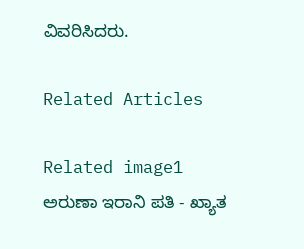ವಿವರಿಸಿದರು.

Related Articles

Related image1
ಅರುಣಾ ಇರಾನಿ ಪತಿ - ಖ್ಯಾತ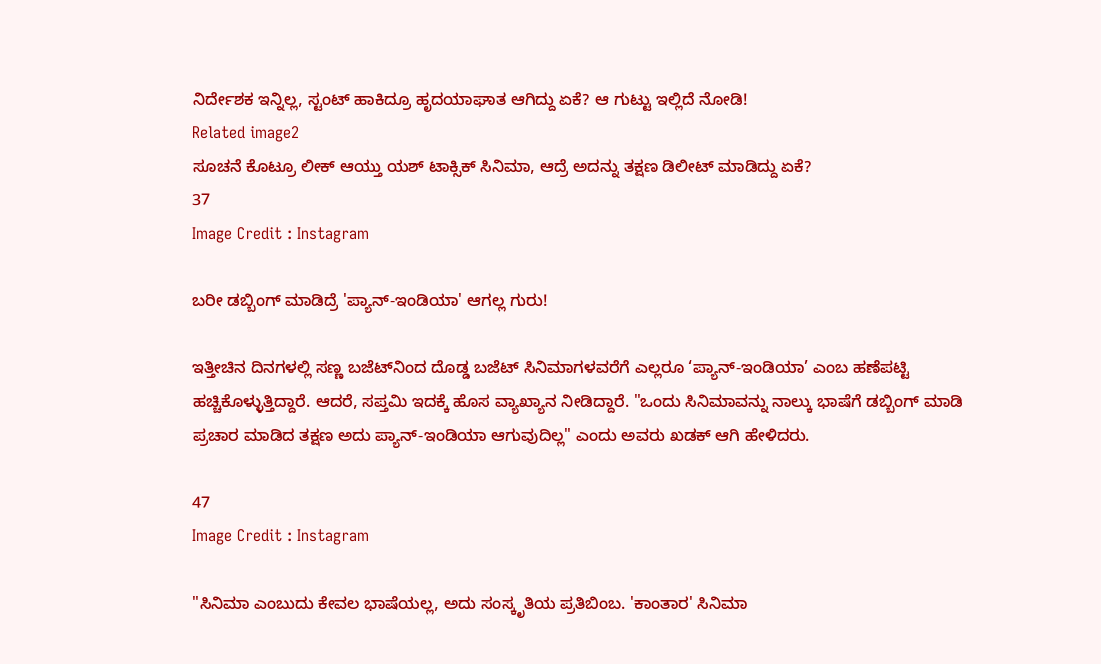ನಿರ್ದೇಶಕ ಇನ್ನಿಲ್ಲ, ಸ್ಟಂಟ್ ಹಾಕಿದ್ರೂ ಹೃದಯಾಘಾತ ಆಗಿದ್ದು ಏಕೆ? ಆ ಗುಟ್ಟು ಇಲ್ಲಿದೆ ನೋಡಿ!
Related image2
ಸೂಚನೆ ಕೊಟ್ರೂ ಲೀಕ್‌ ಆಯ್ತು ಯಶ್‌ ಟಾಕ್ಸಿಕ್‌ ಸಿನಿಮಾ, ಆದ್ರೆ ಅದನ್ನು ತಕ್ಷಣ ಡಿಲೀಟ್ ಮಾಡಿದ್ದು ಏಕೆ?
37
Image Credit : Instagram

ಬರೀ ಡಬ್ಬಿಂಗ್ ಮಾಡಿದ್ರೆ 'ಪ್ಯಾನ್-ಇಂಡಿಯಾ' ಆಗಲ್ಲ ಗುರು!

ಇತ್ತೀಚಿನ ದಿನಗಳಲ್ಲಿ ಸಣ್ಣ ಬಜೆಟ್‌ನಿಂದ ದೊಡ್ಡ ಬಜೆಟ್ ಸಿನಿಮಾಗಳವರೆಗೆ ಎಲ್ಲರೂ ‘ಪ್ಯಾನ್-ಇಂಡಿಯಾ’ ಎಂಬ ಹಣೆಪಟ್ಟಿ ಹಚ್ಚಿಕೊಳ್ಳುತ್ತಿದ್ದಾರೆ. ಆದರೆ, ಸಪ್ತಮಿ ಇದಕ್ಕೆ ಹೊಸ ವ್ಯಾಖ್ಯಾನ ನೀಡಿದ್ದಾರೆ. "ಒಂದು ಸಿನಿಮಾವನ್ನು ನಾಲ್ಕು ಭಾಷೆಗೆ ಡಬ್ಬಿಂಗ್ ಮಾಡಿ ಪ್ರಚಾರ ಮಾಡಿದ ತಕ್ಷಣ ಅದು ಪ್ಯಾನ್-ಇಂಡಿಯಾ ಆಗುವುದಿಲ್ಲ" ಎಂದು ಅವರು ಖಡಕ್ ಆಗಿ ಹೇಳಿದರು.

47
Image Credit : Instagram

"ಸಿನಿಮಾ ಎಂಬುದು ಕೇವಲ ಭಾಷೆಯಲ್ಲ, ಅದು ಸಂಸ್ಕೃತಿಯ ಪ್ರತಿಬಿಂಬ. 'ಕಾಂತಾರ' ಸಿನಿಮಾ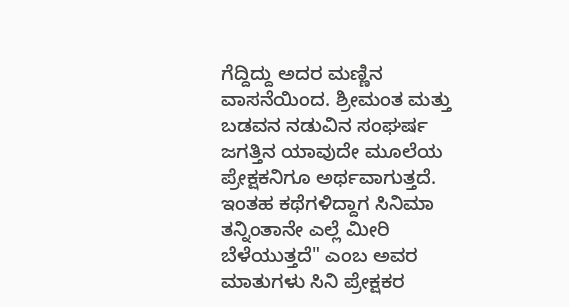ಗೆದ್ದಿದ್ದು ಅದರ ಮಣ್ಣಿನ ವಾಸನೆಯಿಂದ. ಶ್ರೀಮಂತ ಮತ್ತು ಬಡವನ ನಡುವಿನ ಸಂಘರ್ಷ ಜಗತ್ತಿನ ಯಾವುದೇ ಮೂಲೆಯ ಪ್ರೇಕ್ಷಕನಿಗೂ ಅರ್ಥವಾಗುತ್ತದೆ. ಇಂತಹ ಕಥೆಗಳಿದ್ದಾಗ ಸಿನಿಮಾ ತನ್ನಿಂತಾನೇ ಎಲ್ಲೆ ಮೀರಿ ಬೆಳೆಯುತ್ತದೆ" ಎಂಬ ಅವರ ಮಾತುಗಳು ಸಿನಿ ಪ್ರೇಕ್ಷಕರ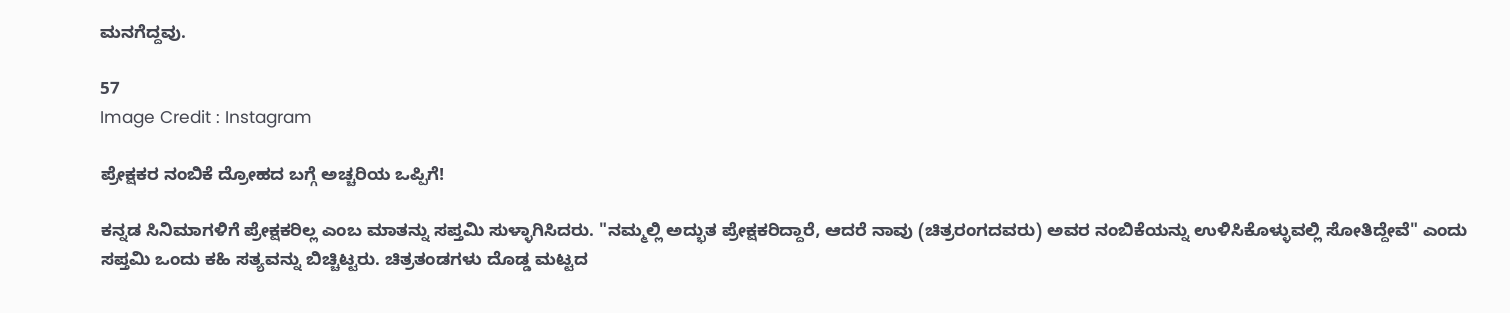ಮನಗೆದ್ದವು.

57
Image Credit : Instagram

ಪ್ರೇಕ್ಷಕರ ನಂಬಿಕೆ ದ್ರೋಹದ ಬಗ್ಗೆ ಅಚ್ಚರಿಯ ಒಪ್ಪಿಗೆ!

ಕನ್ನಡ ಸಿನಿಮಾಗಳಿಗೆ ಪ್ರೇಕ್ಷಕರಿಲ್ಲ ಎಂಬ ಮಾತನ್ನು ಸಪ್ತಮಿ ಸುಳ್ಳಾಗಿಸಿದರು. "ನಮ್ಮಲ್ಲಿ ಅದ್ಭುತ ಪ್ರೇಕ್ಷಕರಿದ್ದಾರೆ, ಆದರೆ ನಾವು (ಚಿತ್ರರಂಗದವರು) ಅವರ ನಂಬಿಕೆಯನ್ನು ಉಳಿಸಿಕೊಳ್ಳುವಲ್ಲಿ ಸೋತಿದ್ದೇವೆ" ಎಂದು ಸಪ್ತಮಿ ಒಂದು ಕಹಿ ಸತ್ಯವನ್ನು ಬಿಚ್ಚಿಟ್ಟರು. ಚಿತ್ರತಂಡಗಳು ದೊಡ್ಡ ಮಟ್ಟದ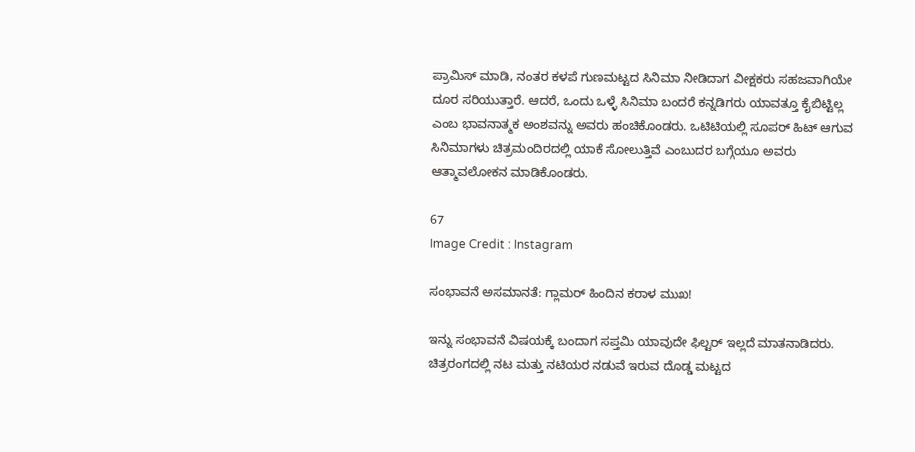ಪ್ರಾಮಿಸ್ ಮಾಡಿ, ನಂತರ ಕಳಪೆ ಗುಣಮಟ್ಟದ ಸಿನಿಮಾ ನೀಡಿದಾಗ ವೀಕ್ಷಕರು ಸಹಜವಾಗಿಯೇ ದೂರ ಸರಿಯುತ್ತಾರೆ. ಆದರೆ, ಒಂದು ಒಳ್ಳೆ ಸಿನಿಮಾ ಬಂದರೆ ಕನ್ನಡಿಗರು ಯಾವತ್ತೂ ಕೈಬಿಟ್ಟಿಲ್ಲ ಎಂಬ ಭಾವನಾತ್ಮಕ ಅಂಶವನ್ನು ಅವರು ಹಂಚಿಕೊಂಡರು. ಒಟಿಟಿಯಲ್ಲಿ ಸೂಪರ್ ಹಿಟ್ ಆಗುವ ಸಿನಿಮಾಗಳು ಚಿತ್ರಮಂದಿರದಲ್ಲಿ ಯಾಕೆ ಸೋಲುತ್ತಿವೆ ಎಂಬುದರ ಬಗ್ಗೆಯೂ ಅವರು ಆತ್ಮಾವಲೋಕನ ಮಾಡಿಕೊಂಡರು.

67
Image Credit : Instagram

ಸಂಭಾವನೆ ಅಸಮಾನತೆ: ಗ್ಲಾಮರ್ ಹಿಂದಿನ ಕರಾಳ ಮುಖ!

ಇನ್ನು ಸಂಭಾವನೆ ವಿಷಯಕ್ಕೆ ಬಂದಾಗ ಸಪ್ತಮಿ ಯಾವುದೇ ಫಿಲ್ಟರ್ ಇಲ್ಲದೆ ಮಾತನಾಡಿದರು. ಚಿತ್ರರಂಗದಲ್ಲಿ ನಟ ಮತ್ತು ನಟಿಯರ ನಡುವೆ ಇರುವ ದೊಡ್ಡ ಮಟ್ಟದ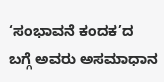‘ಸಂಭಾವನೆ ಕಂದಕ’ದ ಬಗ್ಗೆ ಅವರು ಅಸಮಾಧಾನ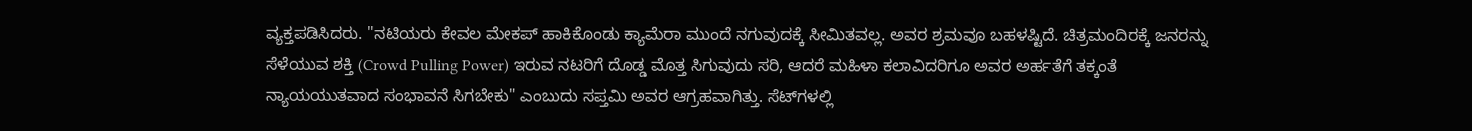ವ್ಯಕ್ತಪಡಿಸಿದರು. "ನಟಿಯರು ಕೇವಲ ಮೇಕಪ್ ಹಾಕಿಕೊಂಡು ಕ್ಯಾಮೆರಾ ಮುಂದೆ ನಗುವುದಕ್ಕೆ ಸೀಮಿತವಲ್ಲ. ಅವರ ಶ್ರಮವೂ ಬಹಳಷ್ಟಿದೆ. ಚಿತ್ರಮಂದಿರಕ್ಕೆ ಜನರನ್ನು ಸೆಳೆಯುವ ಶಕ್ತಿ (Crowd Pulling Power) ಇರುವ ನಟರಿಗೆ ದೊಡ್ಡ ಮೊತ್ತ ಸಿಗುವುದು ಸರಿ, ಆದರೆ ಮಹಿಳಾ ಕಲಾವಿದರಿಗೂ ಅವರ ಅರ್ಹತೆಗೆ ತಕ್ಕಂತೆ ನ್ಯಾಯಯುತವಾದ ಸಂಭಾವನೆ ಸಿಗಬೇಕು" ಎಂಬುದು ಸಪ್ತಮಿ ಅವರ ಆಗ್ರಹವಾಗಿತ್ತು. ಸೆಟ್‌ಗಳಲ್ಲಿ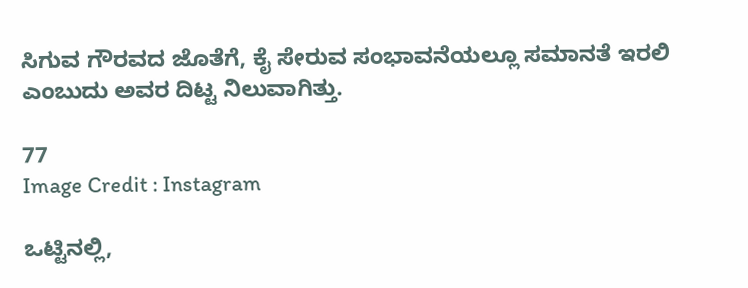ಸಿಗುವ ಗೌರವದ ಜೊತೆಗೆ, ಕೈ ಸೇರುವ ಸಂಭಾವನೆಯಲ್ಲೂ ಸಮಾನತೆ ಇರಲಿ ಎಂಬುದು ಅವರ ದಿಟ್ಟ ನಿಲುವಾಗಿತ್ತು.

77
Image Credit : Instagram

ಒಟ್ಟಿನಲ್ಲಿ,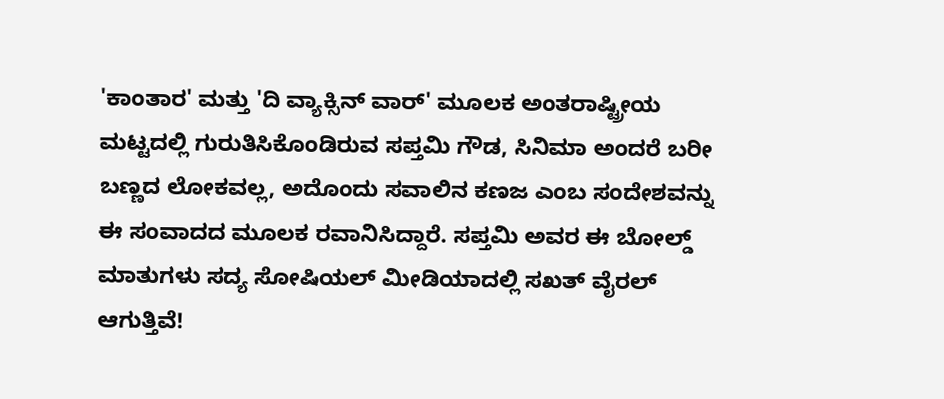'ಕಾಂತಾರ' ಮತ್ತು 'ದಿ ವ್ಯಾಕ್ಸಿನ್ ವಾರ್' ಮೂಲಕ ಅಂತರಾಷ್ಟ್ರೀಯ ಮಟ್ಟದಲ್ಲಿ ಗುರುತಿಸಿಕೊಂಡಿರುವ ಸಪ್ತಮಿ ಗೌಡ, ಸಿನಿಮಾ ಅಂದರೆ ಬರೀ ಬಣ್ಣದ ಲೋಕವಲ್ಲ, ಅದೊಂದು ಸವಾಲಿನ ಕಣಜ ಎಂಬ ಸಂದೇಶವನ್ನು ಈ ಸಂವಾದದ ಮೂಲಕ ರವಾನಿಸಿದ್ದಾರೆ. ಸಪ್ತಮಿ ಅವರ ಈ ಬೋಲ್ಡ್ ಮಾತುಗಳು ಸದ್ಯ ಸೋಷಿಯಲ್ ಮೀಡಿಯಾದಲ್ಲಿ ಸಖತ್ ವೈರಲ್ ಆಗುತ್ತಿವೆ!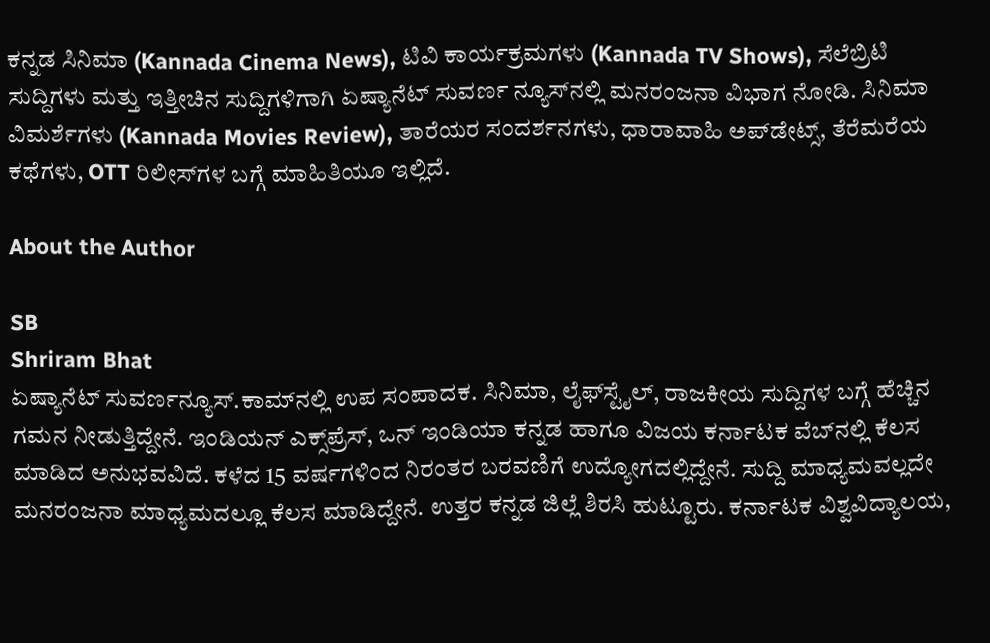ಕನ್ನಡ ಸಿನಿಮಾ (Kannada Cinema News), ಟಿವಿ ಕಾರ್ಯಕ್ರಮಗಳು (Kannada TV Shows), ಸೆಲೆಬ್ರಿಟಿ ಸುದ್ದಿಗಳು ಮತ್ತು ಇತ್ತೀಚಿನ ಸುದ್ದಿಗಳಿಗಾಗಿ ಏಷ್ಯಾನೆಟ್ ಸುವರ್ಣ ನ್ಯೂಸ್‌ನಲ್ಲಿ ಮನರಂಜನಾ ವಿಭಾಗ ನೋಡಿ. ಸಿನಿಮಾ ವಿಮರ್ಶೆಗಳು (Kannada Movies Review), ತಾರೆಯರ ಸಂದರ್ಶನಗಳು, ಧಾರಾವಾಹಿ ಅಪ್‌ಡೇಟ್ಸ್‌, ತೆರೆಮರೆಯ ಕಥೆಗಳು, OTT ರಿಲೀಸ್‌ಗಳ ಬಗ್ಗೆ ಮಾಹಿತಿಯೂ ಇಲ್ಲಿದೆ.

About the Author

SB
Shriram Bhat
ಏಷ್ಯಾನೆಟ್ ಸುವರ್ಣನ್ಯೂಸ್.ಕಾಮ್‌ನಲ್ಲಿ ಉಪ ಸಂಪಾದಕ. ಸಿನಿಮಾ, ಲೈಫ್‌ಸ್ಟೈಲ್, ರಾಜಕೀಯ ಸುದ್ದಿಗಳ ಬಗ್ಗೆ ಹೆಚ್ಚಿನ ಗಮನ ನೀಡುತ್ತಿದ್ದೇನೆ. ಇಂಡಿಯನ್ ಎಕ್ಸ್‌ಪ್ರೆಸ್‌, ಒನ್‌ ಇಂಡಿಯಾ ಕನ್ನಡ ಹಾಗೂ ವಿಜಯ ಕರ್ನಾಟಕ ವೆಬ್‌ನಲ್ಲಿ ಕೆಲಸ ಮಾಡಿದ ಅನುಭವವಿದೆ. ಕಳೆದ 15 ವರ್ಷಗಳಿಂದ ನಿರಂತರ ಬರವಣಿಗೆ ಉದ್ಯೋಗದಲ್ಲಿದ್ದೇನೆ. ಸುದ್ದಿ ಮಾಧ್ಯಮವಲ್ಲದೇ ಮನರಂಜನಾ ಮಾಧ್ಯಮದಲ್ಲೂ ಕೆಲಸ ಮಾಡಿದ್ದೇನೆ. ಉತ್ತರ ಕನ್ನಡ ಜಿಲ್ಲೆ ಶಿರಸಿ ಹುಟ್ಟೂರು. ಕರ್ನಾಟಕ ವಿಶ್ವವಿದ್ಯಾಲಯ,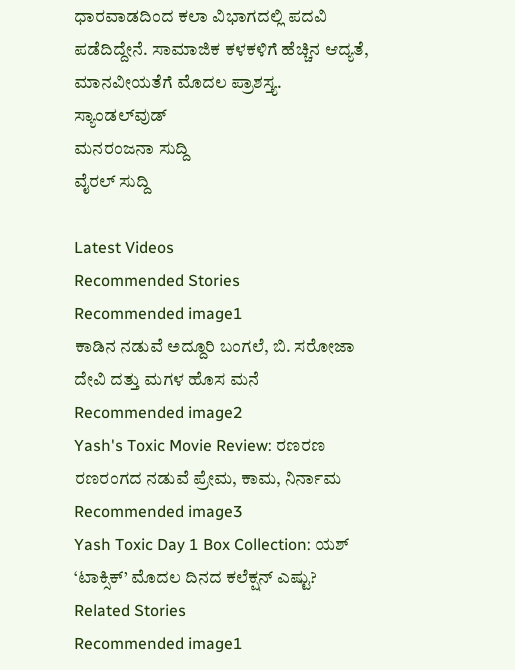ಧಾರವಾಡದಿಂದ ಕಲಾ ವಿಭಾಗದಲ್ಲಿ ಪದವಿ ಪಡೆದಿದ್ದೇನೆ. ಸಾಮಾಜಿಕ ಕಳಕಳಿಗೆ ಹೆಚ್ಚಿನ ಆದ್ಯತೆ, ಮಾನವೀಯತೆಗೆ ಮೊದಲ ಪ್ರಾಶಸ್ತ್ಯ.
ಸ್ಯಾಂಡಲ್‌ವುಡ್
ಮನರಂಜನಾ ಸುದ್ದಿ
ವೈರಲ್ ಸುದ್ದಿ

Latest Videos
Recommended Stories
Recommended image1
ಕಾಡಿನ ನಡುವೆ ಅದ್ದೂರಿ ಬಂಗಲೆ, ಬಿ. ಸರೋಜಾ ದೇವಿ ದತ್ತು ಮಗಳ ಹೊಸ ಮನೆ
Recommended image2
Yash's Toxic Movie Review: ರಣರಣ ರಣರಂಗದ ನಡುವೆ ಪ್ರೇಮ, ಕಾಮ, ನಿರ್ನಾಮ
Recommended image3
Yash Toxic Day 1 Box Collection: ಯಶ್ ‘ಟಾಕ್ಸಿಕ್’ ಮೊದಲ ದಿನದ ಕಲೆಕ್ಷನ್ ಎಷ್ಟು?
Related Stories
Recommended image1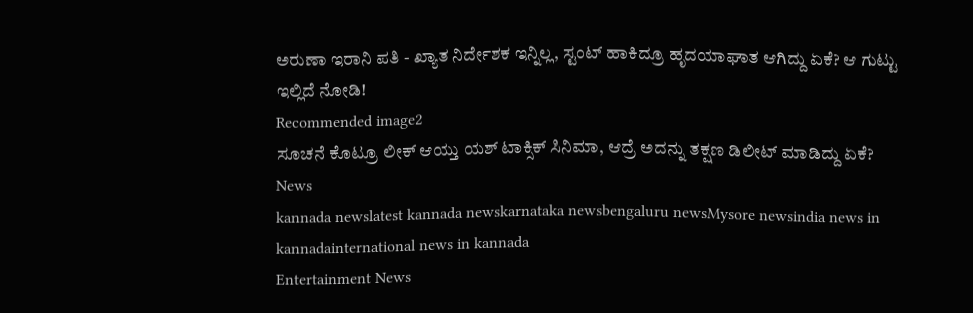ಅರುಣಾ ಇರಾನಿ ಪತಿ - ಖ್ಯಾತ ನಿರ್ದೇಶಕ ಇನ್ನಿಲ್ಲ, ಸ್ಟಂಟ್ ಹಾಕಿದ್ರೂ ಹೃದಯಾಘಾತ ಆಗಿದ್ದು ಏಕೆ? ಆ ಗುಟ್ಟು ಇಲ್ಲಿದೆ ನೋಡಿ!
Recommended image2
ಸೂಚನೆ ಕೊಟ್ರೂ ಲೀಕ್‌ ಆಯ್ತು ಯಶ್‌ ಟಾಕ್ಸಿಕ್‌ ಸಿನಿಮಾ, ಆದ್ರೆ ಅದನ್ನು ತಕ್ಷಣ ಡಿಲೀಟ್ ಮಾಡಿದ್ದು ಏಕೆ?
News
kannada newslatest kannada newskarnataka newsbengaluru newsMysore newsindia news in kannadainternational news in kannada
Entertainment News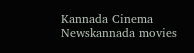Kannada Cinema Newskannada movies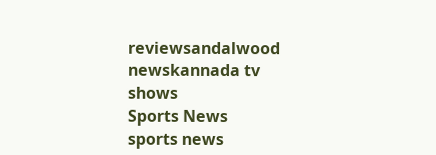reviewsandalwood newskannada tv shows
Sports News
sports news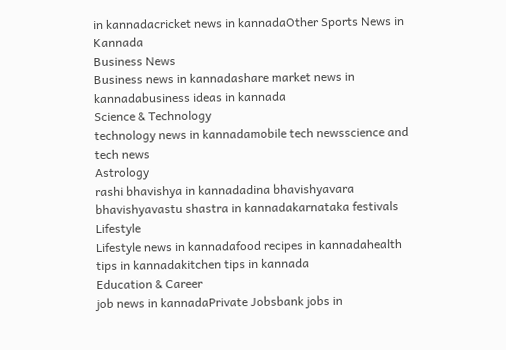in kannadacricket news in kannadaOther Sports News in Kannada
Business News
Business news in kannadashare market news in kannadabusiness ideas in kannada
Science & Technology
technology news in kannadamobile tech newsscience and tech news
Astrology
rashi bhavishya in kannadadina bhavishyavara bhavishyavastu shastra in kannadakarnataka festivals
Lifestyle
Lifestyle news in kannadafood recipes in kannadahealth tips in kannadakitchen tips in kannada
Education & Career
job news in kannadaPrivate Jobsbank jobs in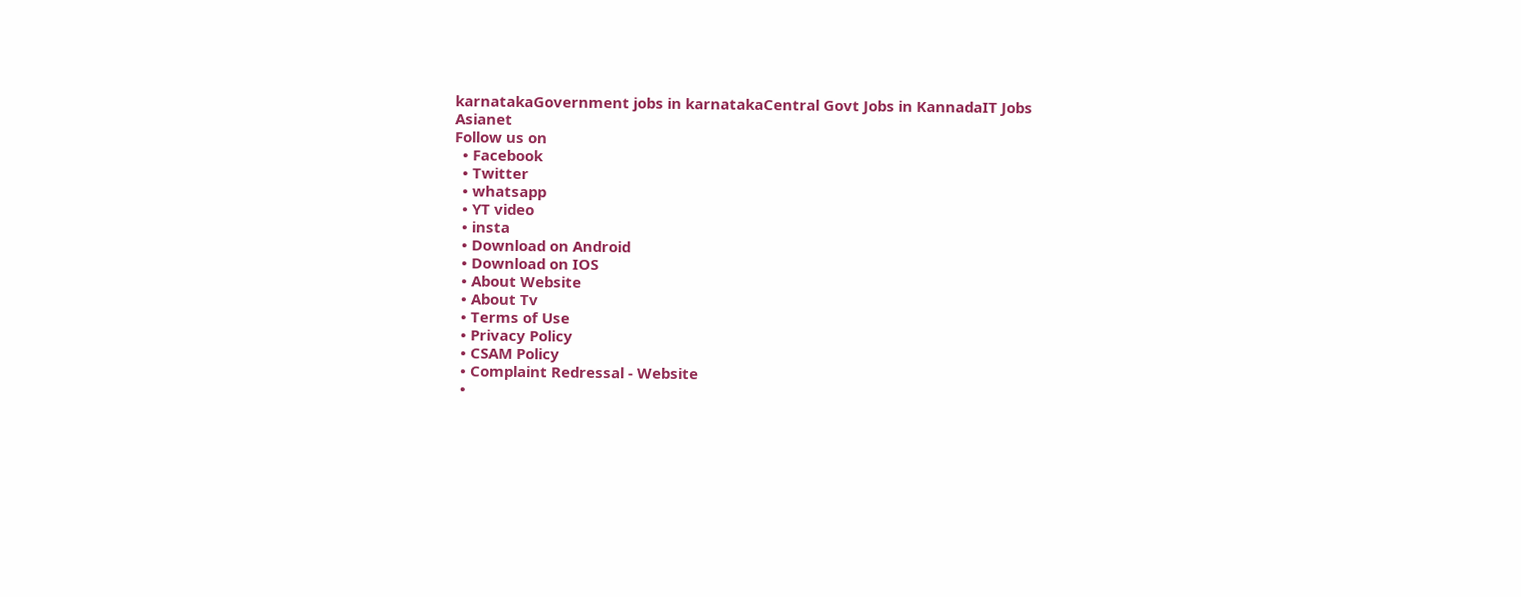karnatakaGovernment jobs in karnatakaCentral Govt Jobs in KannadaIT Jobs
Asianet
Follow us on
  • Facebook
  • Twitter
  • whatsapp
  • YT video
  • insta
  • Download on Android
  • Download on IOS
  • About Website
  • About Tv
  • Terms of Use
  • Privacy Policy
  • CSAM Policy
  • Complaint Redressal - Website
  •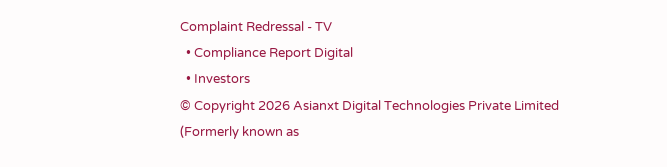Complaint Redressal - TV
  • Compliance Report Digital
  • Investors
© Copyright 2026 Asianxt Digital Technologies Private Limited (Formerly known as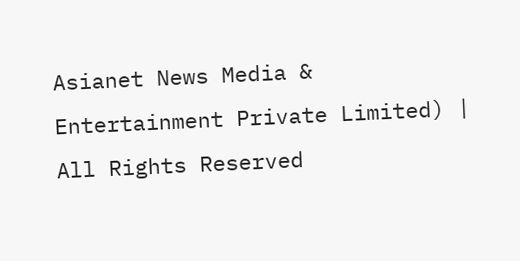Asianet News Media & Entertainment Private Limited) | All Rights Reserved